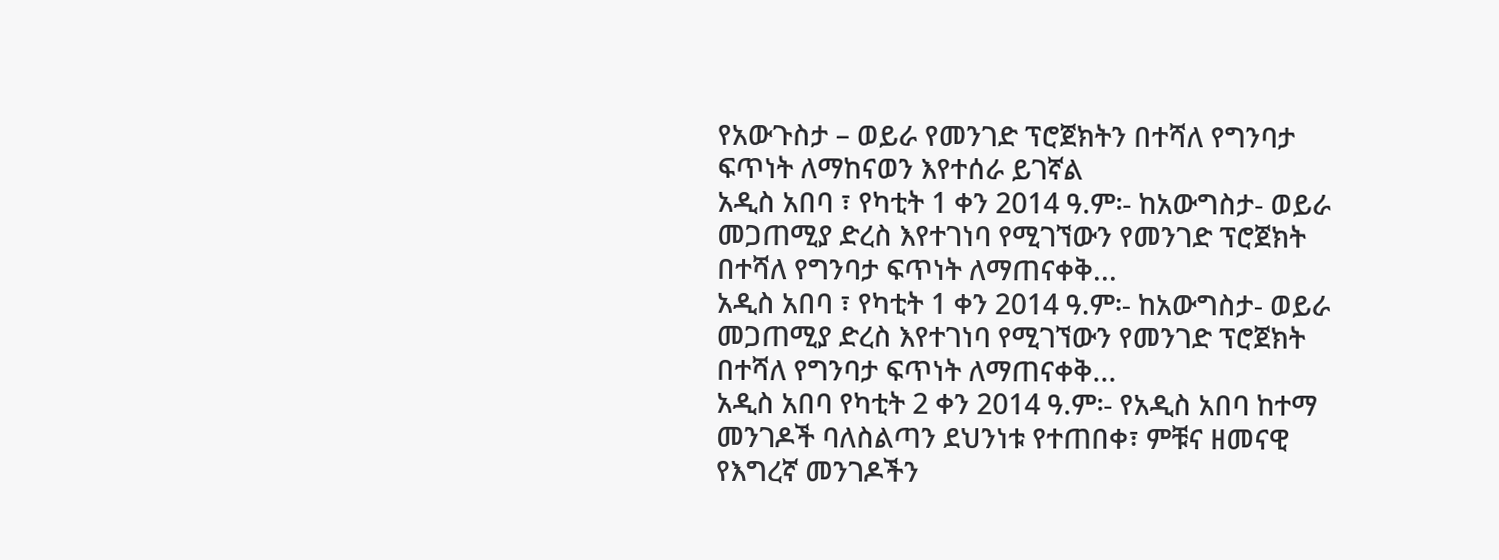የአውጉስታ – ወይራ የመንገድ ፕሮጀክትን በተሻለ የግንባታ ፍጥነት ለማከናወን እየተሰራ ይገኛል
አዲስ አበባ ፣ የካቲት 1 ቀን 2014 ዓ.ም፡- ከአውግስታ- ወይራ መጋጠሚያ ድረስ እየተገነባ የሚገኘውን የመንገድ ፕሮጀክት በተሻለ የግንባታ ፍጥነት ለማጠናቀቅ...
አዲስ አበባ ፣ የካቲት 1 ቀን 2014 ዓ.ም፡- ከአውግስታ- ወይራ መጋጠሚያ ድረስ እየተገነባ የሚገኘውን የመንገድ ፕሮጀክት በተሻለ የግንባታ ፍጥነት ለማጠናቀቅ...
አዲስ አበባ የካቲት 2 ቀን 2014 ዓ.ም፡- የአዲስ አበባ ከተማ መንገዶች ባለስልጣን ደህንነቱ የተጠበቀ፣ ምቹና ዘመናዊ የእግረኛ መንገዶችን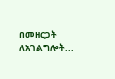በመዘርጋት ለአገልግሎት...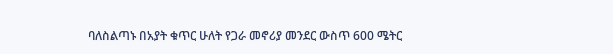ባለስልጣኑ በአያት ቁጥር ሁለት የጋራ መኖሪያ መንደር ውስጥ 600 ሜትር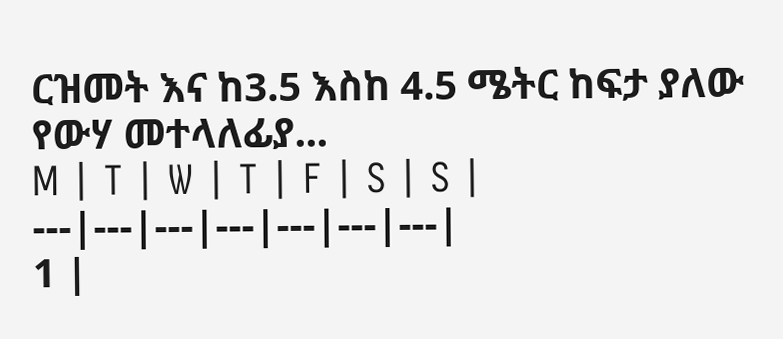ርዝመት እና ከ3.5 እስከ 4.5 ሜትር ከፍታ ያለው የውሃ መተላለፊያ...
M | T | W | T | F | S | S |
---|---|---|---|---|---|---|
1 |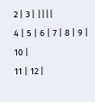2 | 3 | ||||
4 | 5 | 6 | 7 | 8 | 9 | 10 |
11 | 12 |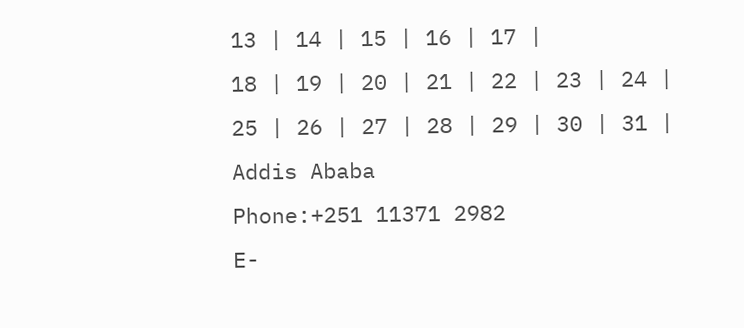13 | 14 | 15 | 16 | 17 |
18 | 19 | 20 | 21 | 22 | 23 | 24 |
25 | 26 | 27 | 28 | 29 | 30 | 31 |
Addis Ababa
Phone:+251 11371 2982
E-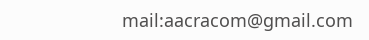mail:aacracom@gmail.com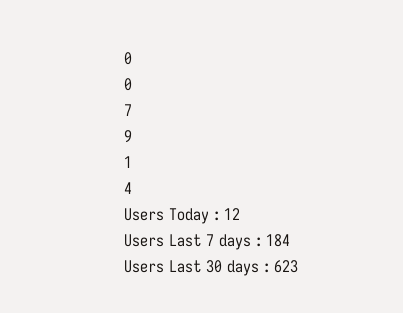0
0
7
9
1
4
Users Today : 12
Users Last 7 days : 184
Users Last 30 days : 623